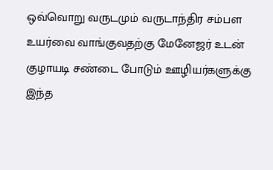ஒவ்வொறு வருடமும் வருடாந்திர சம்பள உயர்வை வாங்குவதற்கு மேனேஜர் உடன் குழாயடி சண்டை போடும் ஊழியர்களுக்கு இந்த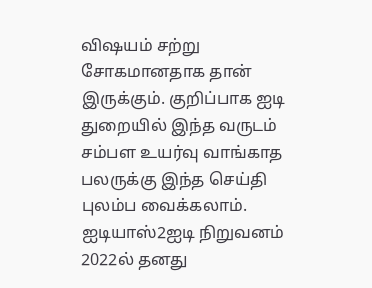விஷயம் சற்று சோகமானதாக தான் இருக்கும். குறிப்பாக ஐடி துறையில் இந்த வருடம் சம்பள உயர்வு வாங்காத பலருக்கு இந்த செய்தி புலம்ப வைக்கலாம்.
ஐடியாஸ்2ஐடி நிறுவனம் 2022ல் தனது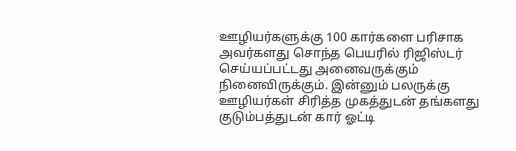ஊழியர்களுக்கு 100 கார்களை பரிசாக அவர்களது சொந்த பெயரில் ரிஜிஸ்டர் செய்யப்பட்டது அனைவருக்கும் நினைவிருக்கும். இன்னும் பலருக்கு ஊழியர்கள் சிரித்த முகத்துடன் தங்களது குடும்பத்துடன் கார் ஓட்டி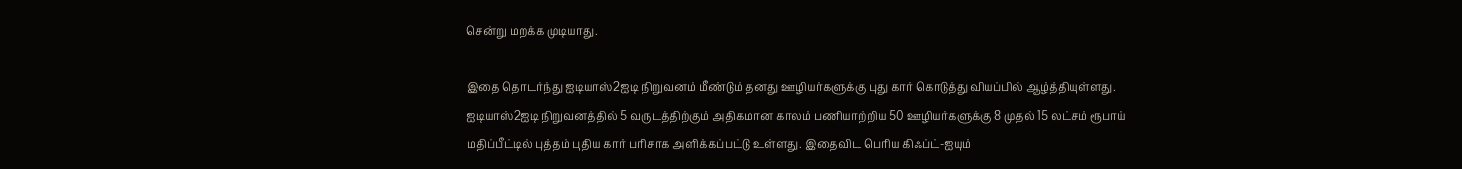சென்று மறக்க முடியாது.

இதை தொடர்ந்து ஐடியாஸ்2ஐடி நிறுவனம் மீண்டும் தனது ஊழியர்களுக்கு புது கார் கொடுத்து வியப்பில் ஆழ்த்தியுள்ளது. ஐடியாஸ்2ஐடி நிறுவனத்தில் 5 வருடத்திற்கும் அதிகமான காலம் பணியாற்றிய 50 ஊழியர்களுக்கு 8 முதல் 15 லட்சம் ரூபாய் மதிப்பீட்டில் புத்தம் புதிய கார் பரிசாக அளிக்கப்பட்டு உள்ளது. இதைவிட பெரிய கிஃப்ட்-ஐயும்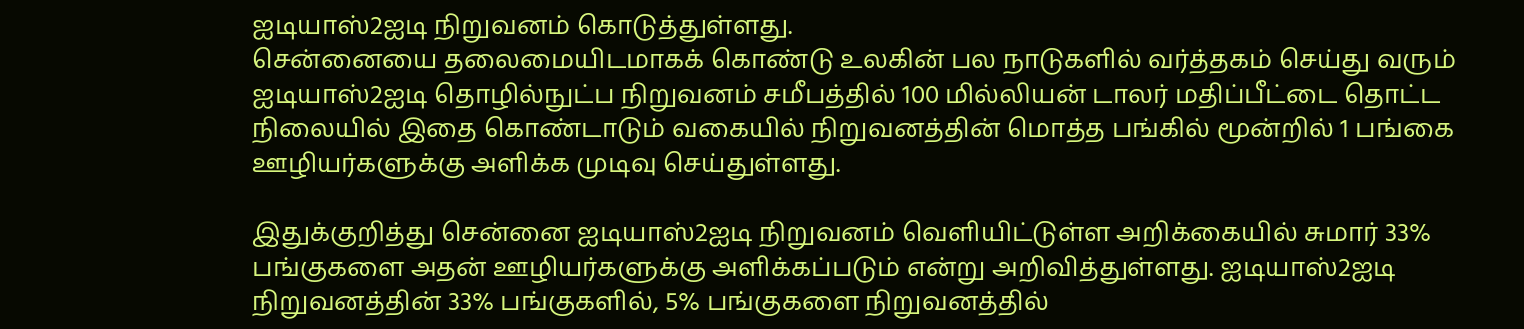ஐடியாஸ்2ஐடி நிறுவனம் கொடுத்துள்ளது.
சென்னையை தலைமையிடமாகக் கொண்டு உலகின் பல நாடுகளில் வர்த்தகம் செய்து வரும் ஐடியாஸ்2ஐடி தொழில்நுட்ப நிறுவனம் சமீபத்தில் 100 மில்லியன் டாலர் மதிப்பீட்டை தொட்ட நிலையில் இதை கொண்டாடும் வகையில் நிறுவனத்தின் மொத்த பங்கில் மூன்றில் 1 பங்கை ஊழியர்களுக்கு அளிக்க முடிவு செய்துள்ளது.

இதுக்குறித்து சென்னை ஐடியாஸ்2ஐடி நிறுவனம் வெளியிட்டுள்ள அறிக்கையில் சுமார் 33% பங்குகளை அதன் ஊழியர்களுக்கு அளிக்கப்படும் என்று அறிவித்துள்ளது. ஐடியாஸ்2ஐடி நிறுவனத்தின் 33% பங்குகளில், 5% பங்குகளை நிறுவனத்தில்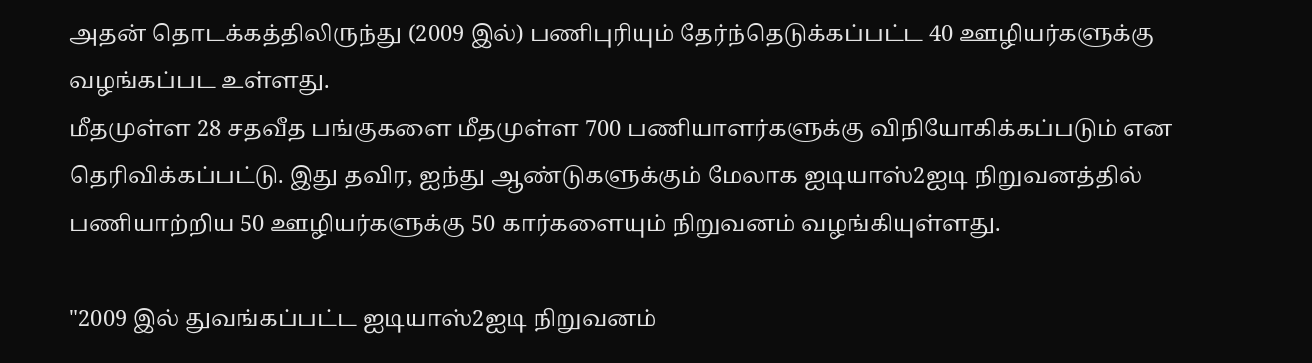அதன் தொடக்கத்திலிருந்து (2009 இல்) பணிபுரியும் தேர்ந்தெடுக்கப்பட்ட 40 ஊழியர்களுக்கு வழங்கப்பட உள்ளது.
மீதமுள்ள 28 சதவீத பங்குகளை மீதமுள்ள 700 பணியாளர்களுக்கு விநியோகிக்கப்படும் என தெரிவிக்கப்பட்டு. இது தவிர, ஐந்து ஆண்டுகளுக்கும் மேலாக ஐடியாஸ்2ஐடி நிறுவனத்தில் பணியாற்றிய 50 ஊழியர்களுக்கு 50 கார்களையும் நிறுவனம் வழங்கியுள்ளது.

"2009 இல் துவங்கப்பட்ட ஐடியாஸ்2ஐடி நிறுவனம்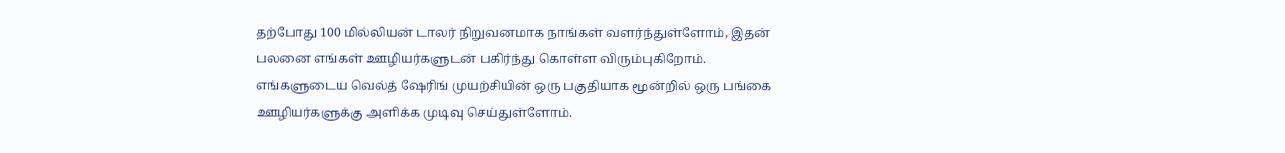தற்போது 100 மில்லியன் டாலர் நிறுவனமாக நாங்கள் வளர்ந்துள்ளோம், இதன் பலனை எங்கள் ஊழியர்களுடன் பகிர்ந்து கொள்ள விரும்புகிறோம். எங்களுடைய வெல்த் ஷேரிங் முயற்சியின் ஒரு பகுதியாக மூன்றில் ஒரு பங்கை ஊழியர்களுக்கு அளிக்க முடிவு செய்துள்ளோம்.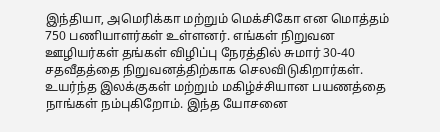இந்தியா, அமெரிக்கா மற்றும் மெக்சிகோ என மொத்தம் 750 பணியாளர்கள் உள்ளனர். எங்கள் நிறுவன ஊழியர்கள் தங்கள் விழிப்பு நேரத்தில் சுமார் 30-40 சதவீதத்தை நிறுவனத்திற்காக செலவிடுகிறார்கள்.
உயர்ந்த இலக்குகள் மற்றும் மகிழ்ச்சியான பயணத்தை நாங்கள் நம்புகிறோம். இந்த யோசனை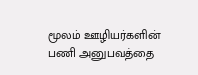மூலம் ஊழியர்களின் பணி அனுபவத்தை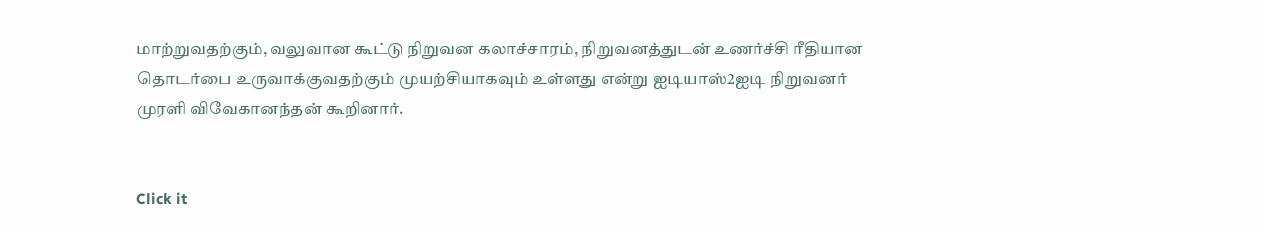மாற்றுவதற்கும், வலுவான கூட்டு நிறுவன கலாச்சாரம், நிறுவனத்துடன் உணர்ச்சி ரீதியான தொடர்பை உருவாக்குவதற்கும் முயற்சியாகவும் உள்ளது என்று ஐடியாஸ்2ஐடி நிறுவனர் முரளி விவேகானந்தன் கூறினார்.


Click it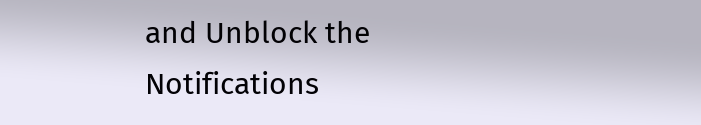and Unblock the Notifications